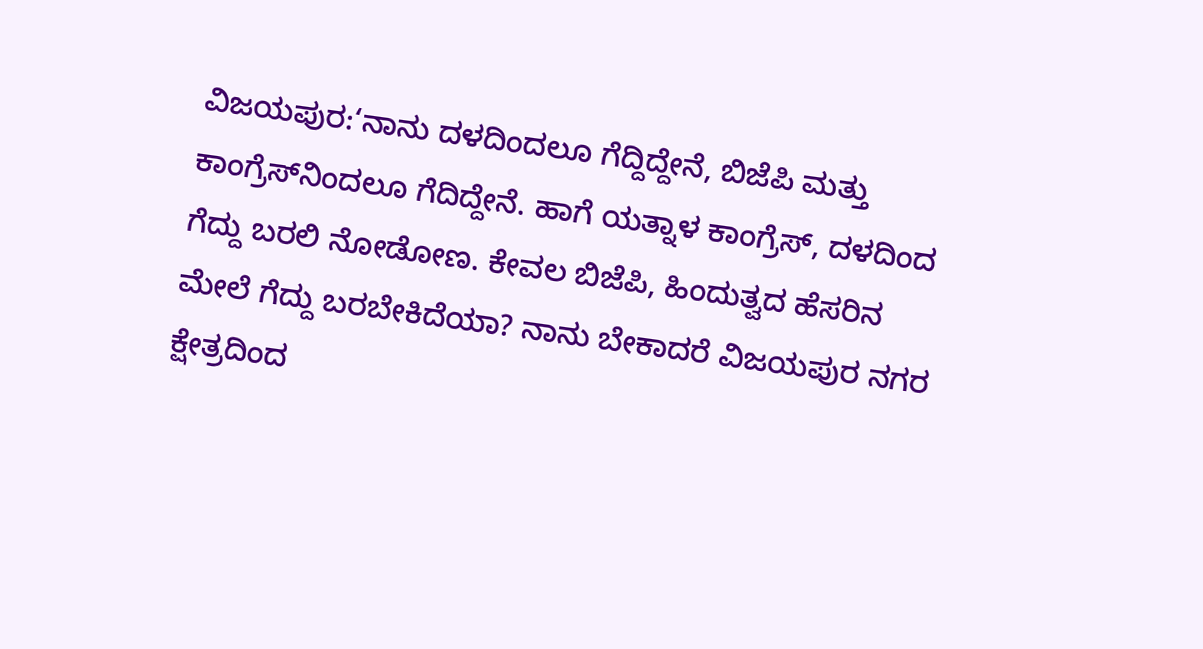ವಿಜಯಪುರ:‘ನಾನು ದಳದಿಂದಲೂ ಗೆದ್ದಿದ್ದೇನೆ, ಬಿಜೆಪಿ ಮತ್ತು ಕಾಂಗ್ರೆಸ್‌ನಿಂದಲೂ ಗೆದಿದ್ದೇನೆ. ಹಾಗೆ ಯತ್ನಾಳ ಕಾಂಗ್ರೆಸ್, ದಳದಿಂದ ಗೆದ್ದು ಬರಲಿ ನೋಡೋಣ. ಕೇವಲ ಬಿಜೆಪಿ, ಹಿಂದುತ್ವದ ಹೆಸರಿನ ಮೇಲೆ ಗೆದ್ದು ಬರಬೇಕಿದೆಯಾ? ನಾನು ಬೇಕಾದರೆ ವಿಜಯಪುರ ನಗರ ಕ್ಷೇತ್ರದಿಂದ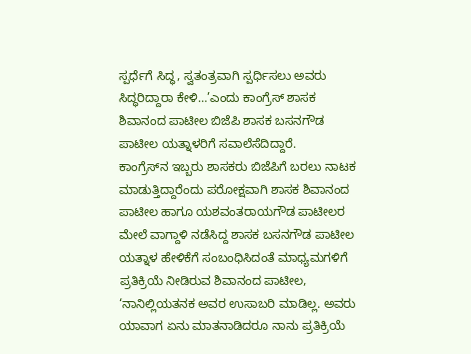ಸ್ಪರ್ಧೆಗೆ ಸಿದ್ಧ, ಸ್ವತಂತ್ರವಾಗಿ ಸ್ಪರ್ಧಿಸಲು ಅವರು ಸಿದ್ಧರಿದ್ದಾರಾ ಕೇಳಿ…’ಎಂದು ಕಾಂಗ್ರೆಸ್ ಶಾಸಕ ಶಿವಾನಂದ ಪಾಟೀಲ ಬಿಜೆಪಿ ಶಾಸಕ ಬಸನಗೌಡ ಪಾಟೀಲ ಯತ್ನಾಳರಿಗೆ ಸವಾಲೆಸೆದಿದ್ದಾರೆ.
ಕಾಂಗ್ರೆಸ್‌ನ ಇಬ್ಬರು ಶಾಸಕರು ಬಿಜೆಪಿಗೆ ಬರಲು ನಾಟಕ ಮಾಡುತ್ತಿದ್ದಾರೆಂದು ಪರೋಕ್ಷವಾಗಿ ಶಾಸಕ ಶಿವಾನಂದ ಪಾಟೀಲ ಹಾಗೂ ಯಶವಂತರಾಯಗೌಡ ಪಾಟೀಲರ ಮೇಲೆ ವಾಗ್ದಾಳಿ ನಡೆಸಿದ್ದ ಶಾಸಕ ಬಸನಗೌಡ ಪಾಟೀಲ ಯತ್ನಾಳ ಹೇಳಿಕೆಗೆ ಸಂಬಂಧಿಸಿದಂತೆ ಮಾಧ್ಯಮಗಳಿಗೆ ಪ್ರತಿಕ್ರಿಯೆ ನೀಡಿರುವ ಶಿವಾನಂದ ಪಾಟೀಲ, ‘ನಾನಿಲ್ಲಿಯತನಕ ಅವರ ಉಸಾಬರಿ ಮಾಡಿಲ್ಲ. ಅವರು ಯಾವಾಗ ಏನು ಮಾತನಾಡಿದರೂ ನಾನು ಪ್ರತಿಕ್ರಿಯೆ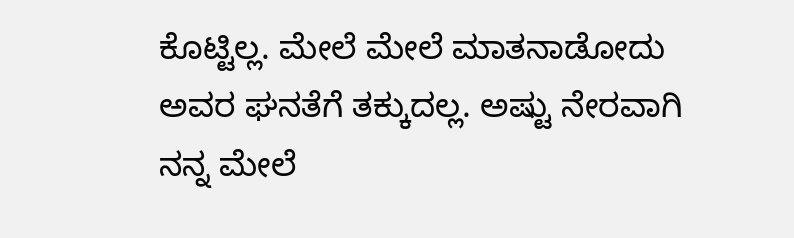ಕೊಟ್ಟಿಲ್ಲ. ಮೇಲೆ ಮೇಲೆ ಮಾತನಾಡೋದು ಅವರ ಘನತೆಗೆ ತಕ್ಕುದಲ್ಲ. ಅಷ್ಟು ನೇರವಾಗಿ ನನ್ನ ಮೇಲೆ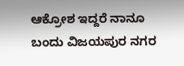ಆಕ್ರೋಶ ಇದ್ದರೆ ನಾನೂ ಬಂದು ವಿಜಯಪುರ ನಗರ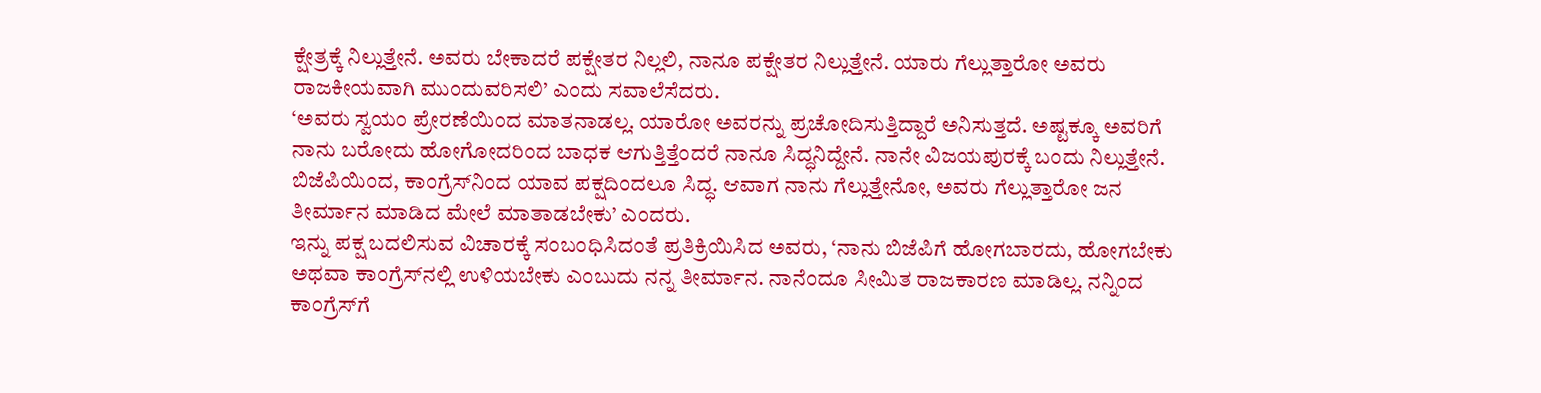ಕ್ಷೇತ್ರಕ್ಕೆ ನಿಲ್ಲುತ್ತೇನೆ. ಅವರು ಬೇಕಾದರೆ ಪಕ್ಷೇತರ ನಿಲ್ಲಲಿ, ನಾನೂ ಪಕ್ಷೇತರ ನಿಲ್ಲುತ್ತೇನೆ. ಯಾರು ಗೆಲ್ಲುತ್ತಾರೋ ಅವರು ರಾಜಕೀಯವಾಗಿ ಮುಂದುವರಿಸಲಿ’ ಎಂದು ಸವಾಲೆಸೆದರು.
‘ಅವರು ಸ್ವಯಂ ಪ್ರೇರಣೆಯಿಂದ ಮಾತನಾಡಲ್ಲ. ಯಾರೋ ಅವರನ್ನು ಪ್ರಚೋದಿಸುತ್ತಿದ್ದಾರೆ ಅನಿಸುತ್ತದೆ. ಅಷ್ಟಕ್ಕೂ ಅವರಿಗೆ ನಾನು ಬರೋದು ಹೋಗೋದರಿಂದ ಬಾಧಕ ಆಗುತ್ತಿತ್ತೆಂದರೆ ನಾನೂ ಸಿದ್ಧನಿದ್ದೇನೆ. ನಾನೇ ವಿಜಯಪುರಕ್ಕೆ ಬಂದು ನಿಲ್ಲುತ್ತೇನೆ. ಬಿಜೆಪಿಯಿಂದ, ಕಾಂಗ್ರೆಸ್‌ನಿಂದ ಯಾವ ಪಕ್ಷದಿಂದಲೂ ಸಿದ್ಧ. ಆವಾಗ ನಾನು ಗೆಲ್ಲುತ್ತೇನೋ, ಅವರು ಗೆಲ್ಲುತ್ತಾರೋ ಜನ ತೀರ್ಮಾನ ಮಾಡಿದ ಮೇಲೆ ಮಾತಾಡಬೇಕು’ ಎಂದರು.
ಇನ್ನು ಪಕ್ಷ ಬದಲಿಸುವ ವಿಚಾರಕ್ಕೆ ಸಂಬಂಧಿಸಿದಂತೆ ಪ್ರತಿಕ್ರಿಯಿಸಿದ ಅವರು, ‘ನಾನು ಬಿಜೆಪಿಗೆ ಹೋಗಬಾರದು, ಹೋಗಬೇಕು ಅಥವಾ ಕಾಂಗ್ರೆಸ್‌ನಲ್ಲಿ ಉಳಿಯಬೇಕು ಎಂಬುದು ನನ್ನ ತೀರ್ಮಾನ. ನಾನೆಂದೂ ಸೀಮಿತ ರಾಜಕಾರಣ ಮಾಡಿಲ್ಲ. ನನ್ನಿಂದ ಕಾಂಗ್ರೆಸ್‌ಗೆ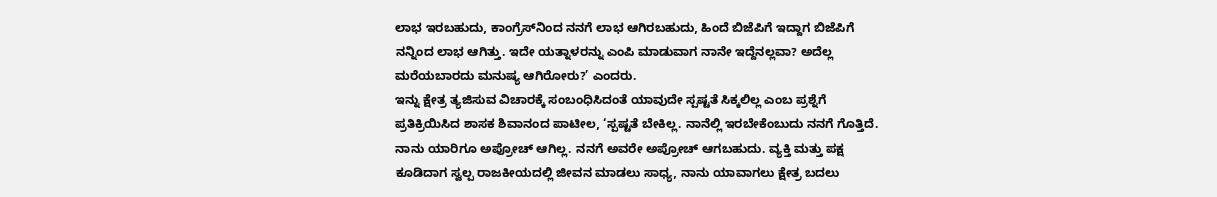ಲಾಭ ಇರಬಹುದು, ಕಾಂಗ್ರೆಸ್‌ನಿಂದ ನನಗೆ ಲಾಭ ಆಗಿರಬಹುದು, ಹಿಂದೆ ಬಿಜೆಪಿಗೆ ಇದ್ದಾಗ ಬಿಜೆಪಿಗೆ ನನ್ನಿಂದ ಲಾಭ ಆಗಿತ್ತು. ಇದೇ ಯತ್ನಾಳರನ್ನು ಎಂಪಿ ಮಾಡುವಾಗ ನಾನೇ ಇದ್ದೆನಲ್ಲವಾ? ಅದೆಲ್ಲ ಮರೆಯಬಾರದು ಮನುಷ್ಯ ಆಗಿರೋರು?’ ಎಂದರು.
ಇನ್ನು ಕ್ಷೇತ್ರ ತ್ಯಜಿಸುವ ವಿಚಾರಕ್ಕೆ ಸಂಬಂಧಿಸಿದಂತೆ ಯಾವುದೇ ಸ್ಪಷ್ಟತೆ ಸಿಕ್ಕಲಿಲ್ಲ ಎಂಬ ಪ್ರಶ್ನೆಗೆ ಪ್ರತಿಕ್ರಿಯಿಸಿದ ಶಾಸಕ ಶಿವಾನಂದ ಪಾಟೀಲ, ‘ಸ್ಪಷ್ಟತೆ ಬೇಕಿಲ್ಲ. ನಾನೆಲ್ಲಿ ಇರಬೇಕೆಂಬುದು ನನಗೆ ಗೊತ್ತಿದೆ. ನಾನು ಯಾರಿಗೂ ಅಪ್ರೋಚ್ ಆಗಿಲ್ಲ. ನನಗೆ ಅವರೇ ಅಪ್ರೋಚ್ ಆಗಬಹುದು. ವ್ಯಕ್ತಿ ಮತ್ತು ಪಕ್ಷ ಕೂಡಿದಾಗ ಸ್ವಲ್ಪ ರಾಜಕೀಯದಲ್ಲಿ ಜೀವನ ಮಾಡಲು ಸಾಧ್ಯ, ನಾನು ಯಾವಾಗಲು ಕ್ಷೇತ್ರ ಬದಲು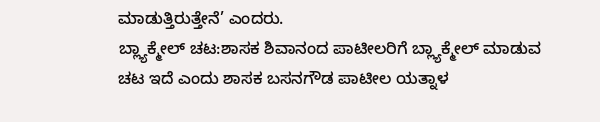ಮಾಡುತ್ತಿರುತ್ತೇನೆ’ ಎಂದರು.
ಬ್ಲ್ಯಾಕ್ಮೇಲ್ ಚಟ:ಶಾಸಕ ಶಿವಾನಂದ ಪಾಟೀಲರಿಗೆ ಬ್ಲ್ಯಾಕ್ಮೇಲ್ ಮಾಡುವ ಚಟ ಇದೆ ಎಂದು ಶಾಸಕ ಬಸನಗೌಡ ಪಾಟೀಲ ಯತ್ನಾಳ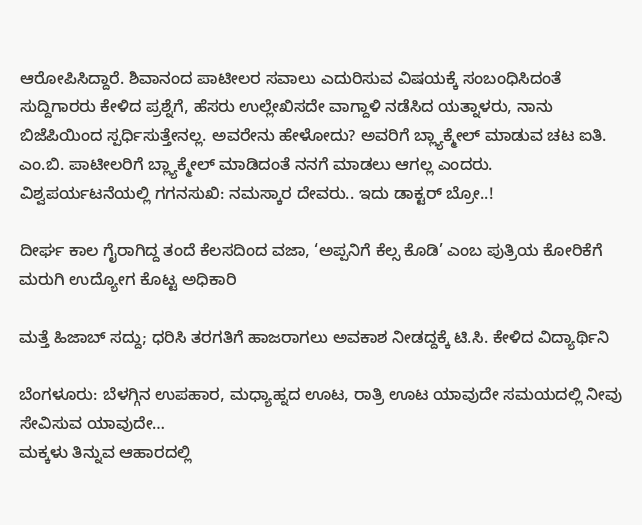ಆರೋಪಿಸಿದ್ದಾರೆ. ಶಿವಾನಂದ ಪಾಟೀಲರ ಸವಾಲು ಎದುರಿಸುವ ವಿಷಯಕ್ಕೆ ಸಂಬಂಧಿಸಿದಂತೆ ಸುದ್ದಿಗಾರರು ಕೇಳಿದ ಪ್ರಶ್ನೆಗೆ, ಹೆಸರು ಉಲ್ಲೇಖಿಸದೇ ವಾಗ್ದಾಳಿ ನಡೆಸಿದ ಯತ್ನಾಳರು, ನಾನು ಬಿಜೆಪಿಯಿಂದ ಸ್ಪರ್ಧಿಸುತ್ತೇನಲ್ಲ. ಅವರೇನು ಹೇಳೋದು? ಅವರಿಗೆ ಬ್ಲ್ಯಾಕ್ಮೇಲ್ ಮಾಡುವ ಚಟ ಐತಿ. ಎಂ.ಬಿ. ಪಾಟೀಲರಿಗೆ ಬ್ಲ್ಯಾಕ್ಮೇಲ್ ಮಾಡಿದಂತೆ ನನಗೆ ಮಾಡಲು ಆಗಲ್ಲ ಎಂದರು.
ವಿಶ್ವಪರ್ಯಟನೆಯಲ್ಲಿ ಗಗನಸುಖಿ: ನಮಸ್ಕಾರ ದೇವರು.. ಇದು ಡಾಕ್ಟರ್ ಬ್ರೋ..!

ದೀರ್ಘ ಕಾಲ ಗೈರಾಗಿದ್ದ ತಂದೆ ಕೆಲಸದಿಂದ ವಜಾ, ‘ಅಪ್ಪನಿಗೆ ಕೆಲ್ಸ ಕೊಡಿ’ ಎಂಬ ಪುತ್ರಿಯ ಕೋರಿಕೆಗೆ ಮರುಗಿ ಉದ್ಯೋಗ ಕೊಟ್ಟ ಅಧಿಕಾರಿ

ಮತ್ತೆ ಹಿಜಾಬ್ ಸದ್ದು; ಧರಿಸಿ ತರಗತಿಗೆ ಹಾಜರಾಗಲು ಅವಕಾಶ ನೀಡದ್ದಕ್ಕೆ ಟಿ.ಸಿ. ಕೇಳಿದ ವಿದ್ಯಾರ್ಥಿನಿ

ಬೆಂಗಳೂರು: ಬೆಳಗ್ಗಿನ ಉಪಹಾರ, ಮಧ್ಯಾಹ್ನದ ಊಟ, ರಾತ್ರಿ ಊಟ ಯಾವುದೇ ಸಮಯದಲ್ಲಿ ನೀವು ಸೇವಿಸುವ ಯಾವುದೇ…
ಮಕ್ಕಳು ತಿನ್ನುವ ಆಹಾರದಲ್ಲಿ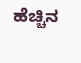ಹೆಚ್ಚಿನ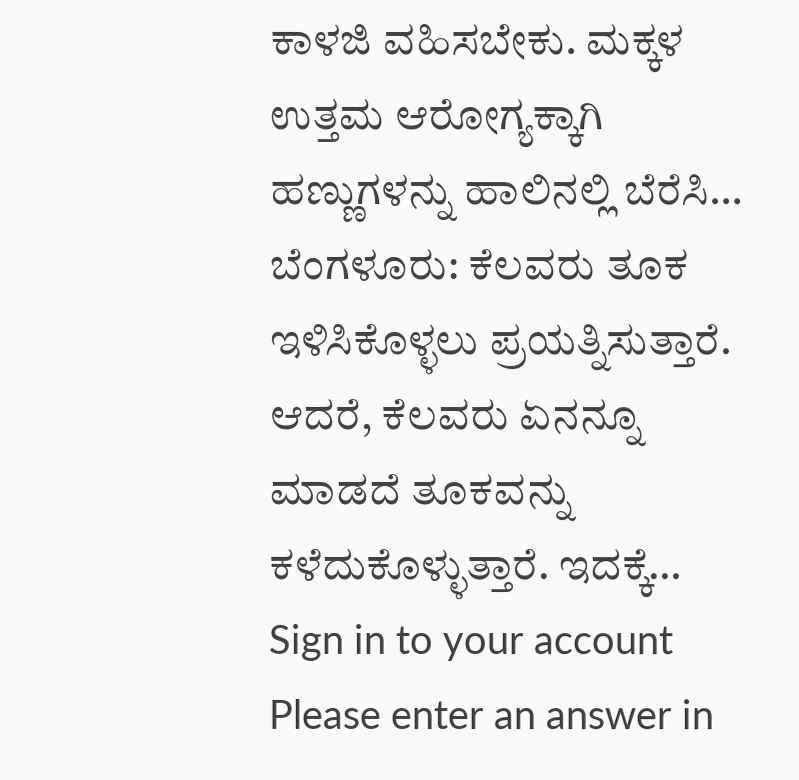ಕಾಳಜಿ ವಹಿಸಬೇಕು. ಮಕ್ಕಳ ಉತ್ತಮ ಆರೋಗ್ಯಕ್ಕಾಗಿ ಹಣ್ಣುಗಳನ್ನು ಹಾಲಿನಲ್ಲಿ ಬೆರೆಸಿ…
ಬೆಂಗಳೂರು: ಕೆಲವರು ತೂಕ ಇಳಿಸಿಕೊಳ್ಳಲು ಪ್ರಯತ್ನಿಸುತ್ತಾರೆ. ಆದರೆ, ಕೆಲವರು ಏನನ್ನೂ ಮಾಡದೆ ತೂಕವನ್ನು ಕಳೆದುಕೊಳ್ಳುತ್ತಾರೆ. ಇದಕ್ಕೆ…
Sign in to your account
Please enter an answer in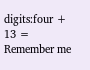digits:four + 13 =
Remember me